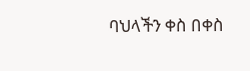ባህላችን ቀስ በቀስ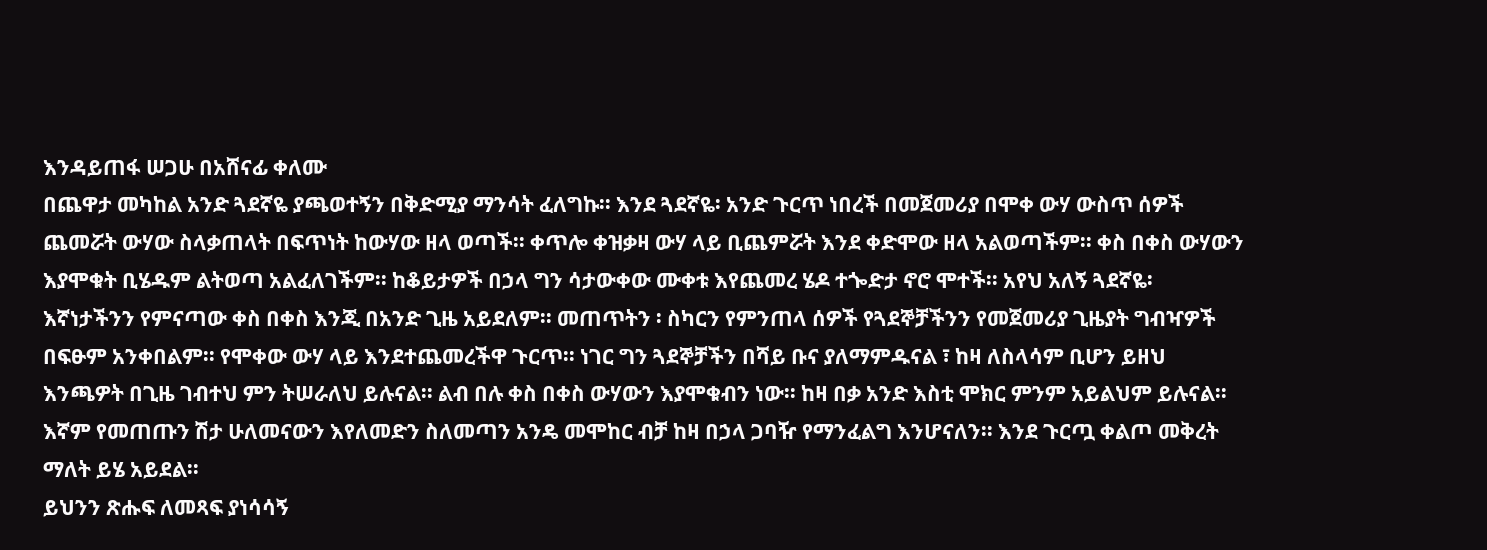እንዳይጠፋ ሠጋሁ በአሸናፊ ቀለሙ
በጨዋታ መካከል አንድ ጓደኛዬ ያጫወተኝን በቅድሚያ ማንሳት ፈለግኩ፡፡ እንደ ጓደኛዬ፡ አንድ ጉርጥ ነበረች በመጀመሪያ በሞቀ ውሃ ውስጥ ሰዎች ጨመሯት ውሃው ስላቃጠላት በፍጥነት ከውሃው ዘላ ወጣች፡፡ ቀጥሎ ቀዝቃዛ ውሃ ላይ ቢጨምሯት እንደ ቀድሞው ዘላ አልወጣችም፡፡ ቀስ በቀስ ውሃውን እያሞቁት ቢሄዱም ልትወጣ አልፈለገችም፡፡ ከቆይታዎች በኃላ ግን ሳታውቀው ሙቀቱ እየጨመረ ሄዶ ተጐድታ ኖሮ ሞተች፡፡ አየህ አለኝ ጓደኛዬ፡ እኛነታችንን የምናጣው ቀስ በቀስ እንጂ በአንድ ጊዜ አይደለም፡፡ መጠጥትን ፡ ስካርን የምንጠላ ሰዎች የጓደኞቻችንን የመጀመሪያ ጊዜያት ግብዣዎች በፍፁም አንቀበልም፡፡ የሞቀው ውሃ ላይ እንደተጨመረችዋ ጉርጥ፡፡ ነገር ግን ጓደኞቻችን በሻይ ቡና ያለማምዱናል ፣ ከዛ ለስላሳም ቢሆን ይዘህ እንጫዎት በጊዜ ገብተህ ምን ትሠራለህ ይሉናል፡፡ ልብ በሉ ቀስ በቀስ ውሃውን እያሞቁብን ነው፡፡ ከዛ በቃ አንድ እስቲ ሞክር ምንም አይልህም ይሉናል፡፡ እኛም የመጠጡን ሽታ ሁለመናውን እየለመድን ስለመጣን አንዴ መሞከር ብቻ ከዛ በኃላ ጋባዥ የማንፈልግ እንሆናለን፡፡ እንደ ጉርጧ ቀልጦ መቅረት ማለት ይሄ አይደል፡፡
ይህንን ጽሑፍ ለመጻፍ ያነሳሳኝ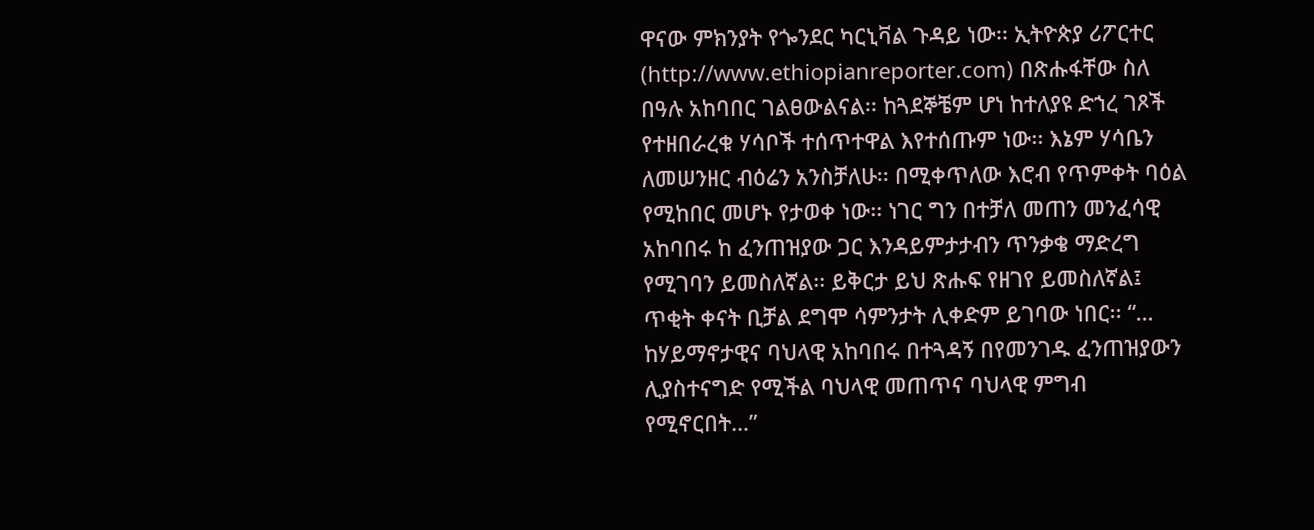ዋናው ምክንያት የጐንደር ካርኒቫል ጉዳይ ነው፡፡ ኢትዮጵያ ሪፖርተር (http://www.ethiopianreporter.com) በጽሑፋቸው ስለ በዓሉ አከባበር ገልፀውልናል፡፡ ከጓደኞቼም ሆነ ከተለያዩ ድኀረ ገጾች የተዘበራረቁ ሃሳቦች ተሰጥተዋል እየተሰጡም ነው፡፡ እኔም ሃሳቤን ለመሠንዘር ብዕሬን አንስቻለሁ፡፡ በሚቀጥለው እሮብ የጥምቀት ባዕል የሚከበር መሆኑ የታወቀ ነው፡፡ ነገር ግን በተቻለ መጠን መንፈሳዊ አከባበሩ ከ ፈንጠዝያው ጋር እንዳይምታታብን ጥንቃቄ ማድረግ የሚገባን ይመስለኛል፡፡ ይቅርታ ይህ ጽሑፍ የዘገየ ይመስለኛል፤ ጥቂት ቀናት ቢቻል ደግሞ ሳምንታት ሊቀድም ይገባው ነበር፡፡ “… ከሃይማኖታዊና ባህላዊ አከባበሩ በተጓዳኝ በየመንገዱ ፈንጠዝያውን ሊያስተናግድ የሚችል ባህላዊ መጠጥና ባህላዊ ምግብ የሚኖርበት…”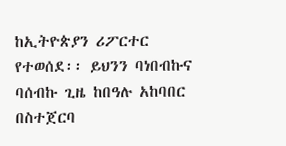ከኢትዮጵያን ሪፖርተር የተወሰደ፡፡ ይህንን ባነበብኩና ባሰብኩ ጊዜ ከበዓሉ አከባበር በስተጀርባ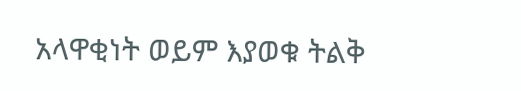አላዋቂነት ወይም እያወቁ ትልቅ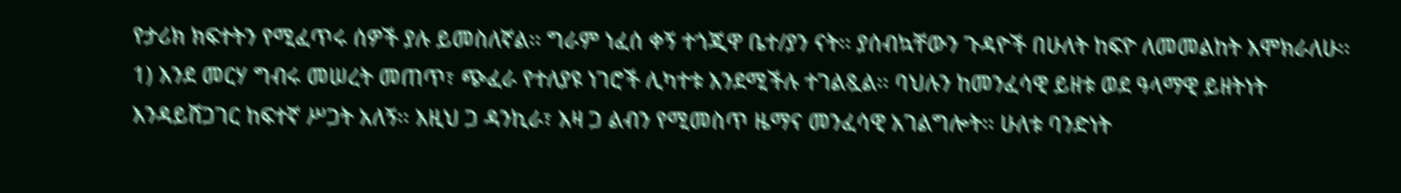የታሪክ ክፍተትን የሚፈጥሩ ሰዎች ያሉ ይመስለኛል፡፡ ግራም ነፈሰ ቀኝ ተጎጂዋ ቤተ/ያን ናት፡፡ ያሰብኳቸውን ጉዳዮች በሁለት ከፍዮ ለመመልከት እሞክራለሁ፡፡
1) እንደ መርሃ ግብሩ መሠረት መጠጥ፣ ጭፈራ የተለያዩ ነገሮች ሊካተቱ እንደሚችሉ ተገልጿል፡፡ ባህሉን ከመንፈሳዊ ይዘቱ ወደ ዓላማዊ ይዘትነት እንዳይሸጋገር ከፍተኛ ሥጋት አለኝ፡፡ እዚህ ጋ ዳንኪራ፣ እዛ ጋ ልብን የሚመስጥ ዜማና መንፈሳዊ አገልግሎት፡፡ ሁለቱ ባንድነት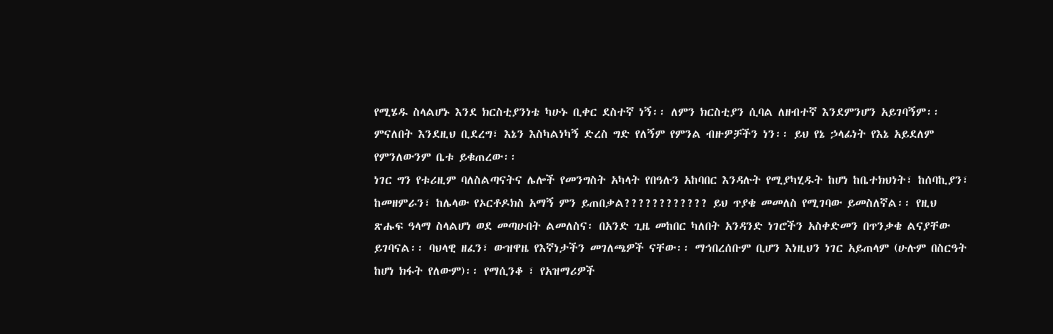የሚሄዱ ስላልሆኑ እንደ ክርስቲያንነቴ ካሁኑ ቢቀር ደስተኛ ነኝ፡፡ ለምን ክርስቲያን ሲባል ለዘብተኛ እንደምንሆን አይገባኝም፡፡ ምናለበት እንደዚህ ቢደረግ፣ እኔን እስካልነካኝ ድረስ ግድ የለኝም የምንል ብዙዎቻችን ነን፡፡ ይህ የኔ ኃላፊነት የእኔ አይደለም የምንለውንም ቤቱ ይቁጠረው፡፡
ነገር ግን የቱሪዚም ባለስልጣናትና ሌሎች የመንግስት አካላት የበዓሉን አከባበር እንዳሉት የሚያካሂዱት ከሆነ ከቤተክህነት፣ ከሰባኪያን፣ ከመዘምራን፣ ከሌላው የኦርቶዶክስ አማኝ ምን ይጠበቃል???????????? ይህ ጥያቄ መመለስ የሚገባው ይመስለኛል፡፡ የዚህ ጽሑፍ ዓላማ ስላልሆነ ወደ መጣሁበት ልመለስና፡ በአንድ ጊዜ መከበር ካለበት አንዳንድ ነገሮችን አስቀድመን በጥንቃቄ ልናያቸው ይገባናል፡፡ ባህላዊ ዘፈን፣ ውዝዋዜ የእኛነታችን መገለጫዎች ናቸው፡፡ ማኅበረሰቡም ቢሆን እነዚህን ነገር አይጠላም (ሁሉም በስርዓት ከሆነ ክፋት የለውም)፡፡ የማሲንቆ ፣ የአዝማሪዎች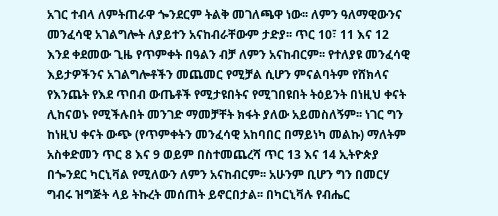አገር ተብላ ለምትጠራዋ ጐንደርም ትልቅ መገለጫዋ ነው፡፡ ለምን ዓለማዊውንና መንፈሳዊ አገልግሎት ለያይተን አናከብራቸውም ታድያ፡፡ ጥር 10፣ 11 እና 12 እንደ ቀደመው ጊዜ የጥምቀት በዓልን ብቻ ለምን አናከብርም፡፡ የተለያዩ መንፈሳዊ እይታዎችንና አገልግሎቶችን መጨመር የሚቻል ሲሆን ምናልባትም የሸክላና የእንጨት የእደ ጥበብ ውጤቶች የሚታዩበትና የሚገበዩበት ትዕይንት በነዚህ ቀናት ሊከናወኑ የሚችሉበት መንገድ ማመቻቸት ክፋት ያለው አይመስለኝም፡፡ ነገር ግን ከነዚህ ቀናት ውጭ (የጥምቀትን መንፈሳዊ አከባበር በማይነካ መልኩ) ማለትም አስቀድመን ጥር 8 እና 9 ወይም በስተመጨረሻ ጥር 13 እና 14 ኢትዮጵያ በጐንደር ካርኒቫል የሚለውን ለምን አናከብርም፡፡ አሁንም ቢሆን ግን በመርሃ ግብሩ ዝግጅት ላይ ትኩረት መሰጠት ይኖርበታል፡፡ በካርኒቫሉ የብሔር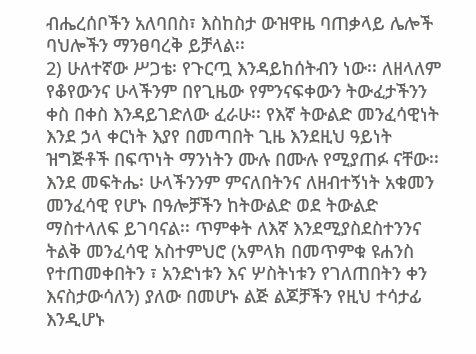ብሔረሰቦችን አለባበስ፣ እስከስታ ውዝዋዜ ባጠቃላይ ሌሎች ባህሎችን ማንፀባረቅ ይቻላል፡፡
2) ሁለተኛው ሥጋቴ፡ የጉርጧ እንዳይከሰትብን ነው፡፡ ለዘላለም የቆየውንና ሁላችንም በየጊዜው የምንናፍቀውን ትውፈታችንን ቀስ በቀስ እንዳይገድለው ፈራሁ፡፡ የእኛ ትውልድ መንፈሳዊነት እንደ ኃላ ቀርነት እያየ በመጣበት ጊዜ እንደዚህ ዓይነት ዝግጅቶች በፍጥነት ማንነትን ሙሉ በሙሉ የሚያጠፉ ናቸው፡፡ እንደ መፍትሔ፡ ሁላችንንም ምናለበትንና ለዘብተኝነት አቁመን መንፈሳዊ የሆኑ በዓሎቻችን ከትውልድ ወደ ትውልድ ማስተላለፍ ይገባናል፡፡ ጥምቀት ለእኛ እንደሚያስደስተንንና ትልቅ መንፈሳዊ አስተምህሮ (አምላክ በመጥምቁ ዩሐንስ የተጠመቀበትን ፣ አንድነቱን እና ሦስትነቱን የገለጠበትን ቀን እናስታውሳለን) ያለው በመሆኑ ልጅ ልጆቻችን የዚህ ተሳታፊ እንዲሆኑ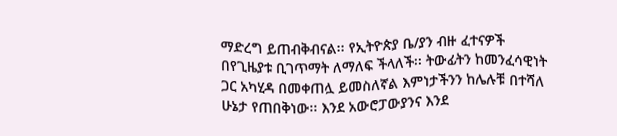ማድረግ ይጠብቅብናል፡፡ የኢትዮጵያ ቤ/ያን ብዙ ፈተናዎች በየጊዜያቱ ቢገጥማት ለማለፍ ችላለች፡፡ ትውፊትን ከመንፈሳዊነት ጋር አካሂዳ በመቀጠሏ ይመስለኛል እምነታችንን ከሌሉቹ በተሻለ ሁኔታ የጠበቅነው፡፡ እንደ አውሮፓውያንና እንደ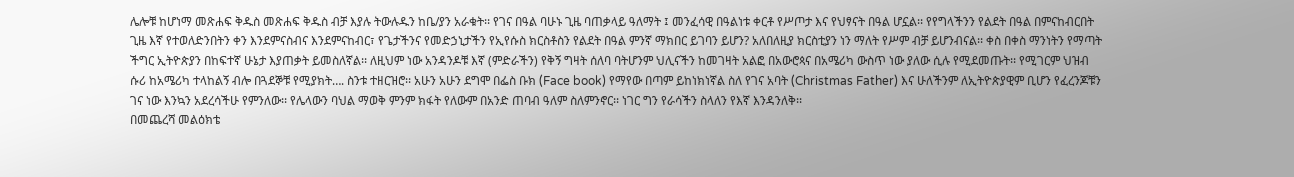ሌሎቹ ከሆነማ መጽሐፍ ቅዱስ መጽሐፍ ቅዱስ ብቻ እያሉ ትውሉዱን ከቤ/ያን አራቁት፡፡ የገና በዓል ባሁኑ ጊዜ ባጠቃላይ ዓለማት ፤ መንፈሳዊ በዓልነቱ ቀርቶ የሥጦታ እና የህፃናት በዓል ሆኗል፡፡ የየግላችንን የልደት በዓል በምናከብርበት ጊዜ እኛ የተወለድንበትን ቀን እንደምናስብና እንደምናከብር፣ የጌታችንና የመድኃኒታችን የኢየሱስ ክርስቶስን የልደት በዓል ምንኛ ማክበር ይገባን ይሆን? አለበለዚያ ክርስቲያን ነን ማለት የሥም ብቻ ይሆንብናል፡፡ ቀስ በቀስ ማንነትን የማጣት ችግር ኢትዮጵያን በከፍተኛ ሁኔታ እያጠቃት ይመስለኛል፡፡ ለዚህም ነው አንዳንዶቹ እኛ (ምድራችን) የቅኝ ግዛት ሰለባ ባትሆንም ህሊናችን ከመገዛት አልፎ በአውሮጳና በአሜሪካ ውስጥ ነው ያለው ሲሉ የሚደመጡት፡፡ የሚገርም ህዝብ ሱሪ ከአሜሪካ ተላከልኝ ብሎ በጓደኞቹ የሚያክት…. ስንቱ ተዘርዝሮ፡፡ አሁን አሁን ደግሞ በፌስ ቡክ (Face book) የማየው በጣም ይከነክነኛል ስለ የገና አባት (Christmas Father) እና ሁለችንም ለኢትዮጵያዊም ቢሆን የፈረንጆቹን ገና ነው እንኳን አደረሳችሁ የምንለው፡፡ የሌላውን ባህል ማወቅ ምንም ክፋት የለውም በአንድ ጠባብ ዓለም ስለምንኖር፡፡ ነገር ግን የራሳችን ስላለን የእኛ እንዳንለቅ፡፡
በመጨረሻ መልዕክቴ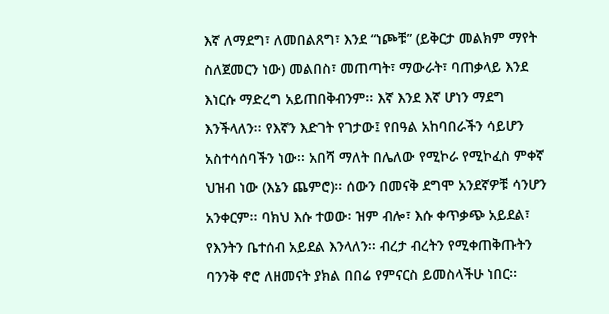እኛ ለማደግ፣ ለመበልጸግ፣ እንደ “ነጮቹ” (ይቅርታ መልክም ማየት ስለጀመርን ነው) መልበስ፣ መጠጣት፣ ማውራት፣ ባጠቃላይ እንደ እነርሱ ማድረግ አይጠበቅብንም፡፡ እኛ እንደ እኛ ሆነን ማደግ እንችላለን፡፡ የእኛን እድገት የገታው፤ የበዓል አከባበራችን ሳይሆን አስተሳሰባችን ነው፡፡ አበሻ ማለት በሌለው የሚኮራ የሚኮፈስ ምቀኛ ህዝብ ነው (እኔን ጨምሮ)፡፡ ሰውን በመናቅ ደግሞ አንደኛዎቹ ሳንሆን አንቀርም፡፡ ባክህ እሱ ተወው፡ ዝም ብሎ፣ እሱ ቀጥቃጭ አይደል፣ የእንትን ቤተሰብ አይደል እንላለን፡፡ ብረታ ብረትን የሚቀጠቅጡትን ባንንቅ ኖሮ ለዘመናት ያክል በበሬ የምናርስ ይመስላችሁ ነበር፡፡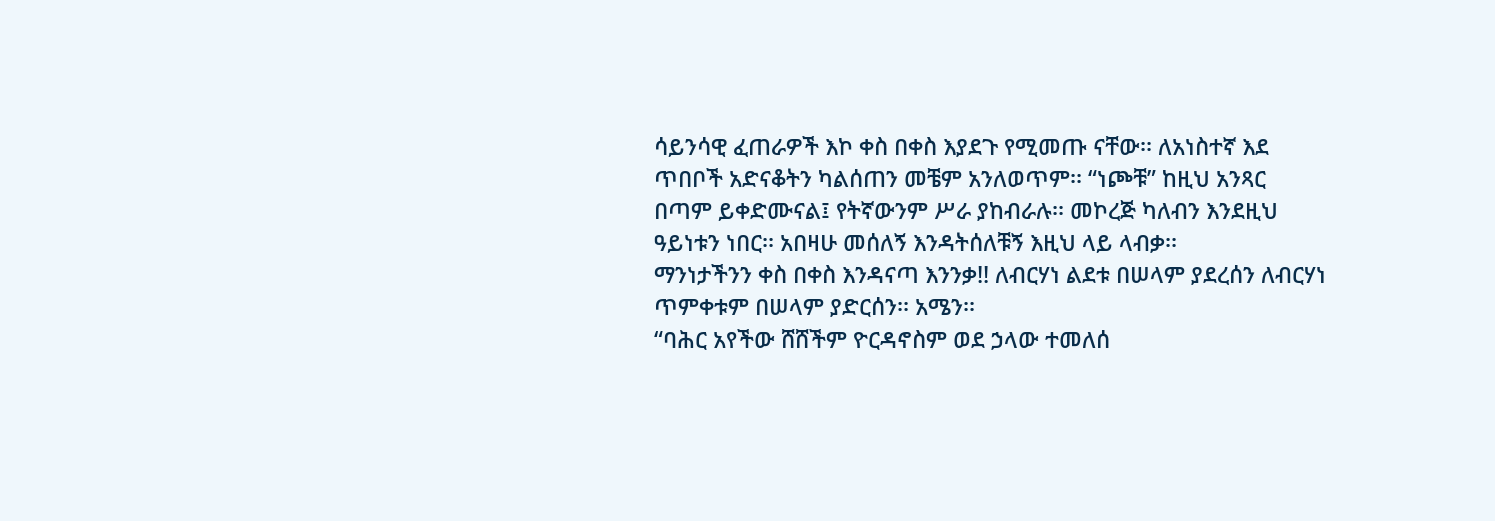ሳይንሳዊ ፈጠራዎች እኮ ቀስ በቀስ እያደጉ የሚመጡ ናቸው፡፡ ለአነስተኛ እደ ጥበቦች አድናቆትን ካልሰጠን መቼም አንለወጥም፡፡ “ነጮቹ” ከዚህ አንጻር በጣም ይቀድሙናል፤ የትኛውንም ሥራ ያከብራሉ፡፡ መኮረጅ ካለብን እንደዚህ ዓይነቱን ነበር፡፡ አበዛሁ መሰለኝ እንዳትሰለቹኝ እዚህ ላይ ላብቃ፡፡
ማንነታችንን ቀስ በቀስ እንዳናጣ እንንቃ!! ለብርሃነ ልደቱ በሠላም ያደረሰን ለብርሃነ ጥምቀቱም በሠላም ያድርሰን፡፡ አሜን፡፡
“ባሕር አየችው ሸሸችም ዮርዳኖስም ወደ ኃላው ተመለሰ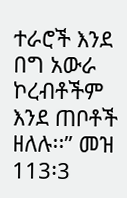ተራሮች እንደ በግ አውራ ኮረብቶችም እንደ ጠቦቶች ዘለሉ፡፡” መዝ 113፡3